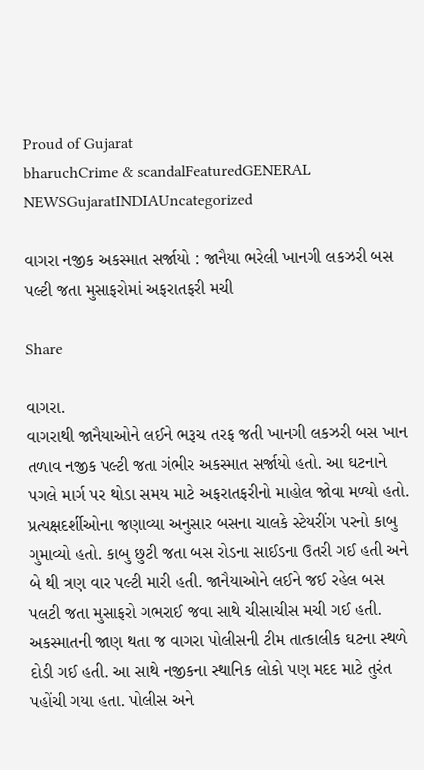Proud of Gujarat
bharuchCrime & scandalFeaturedGENERAL NEWSGujaratINDIAUncategorized

વાગરા નજીક અકસ્માત સર્જાયો : જાનૈયા ભરેલી ખાનગી લકઝરી બસ પલ્ટી જતા મુસાફરોમાં અફરાતફરી મચી

Share

વાગરા.
વાગરાથી જાનૈયાઓને લઈને ભરૂચ તરફ જતી ખાનગી લકઝરી બસ ખાન તળાવ નજીક પલ્ટી જતા ગંભીર અકસ્માત સર્જાયો હતો. આ ઘટનાને પગલે માર્ગ પર થોડા સમય માટે અફરાતફરીનો માહોલ જોવા મળ્યો હતો. પ્રત્યક્ષદર્શીઓના જણાવ્યા અનુસાર બસના ચાલકે સ્ટેયરીંગ પરનો કાબુ ગુમાવ્યો હતો. કાબુ છુટી જતા બસ રોડના સાઈડના ઉતરી ગઈ હતી અને બે થી ત્રણ વાર પલ્ટી મારી હતી. જાનૈયાઓને લઈને જઈ રહેલ બસ પલટી જતા મુસાફરો ગભરાઈ જવા સાથે ચીસાચીસ મચી ગઈ હતી.
અકસ્માતની જાણ થતા જ વાગરા પોલીસની ટીમ તાત્કાલીક ઘટના સ્થળે દોડી ગઈ હતી. આ સાથે નજીકના સ્થાનિક લોકો પણ મદદ માટે તુરંત પહોંચી ગયા હતા. પોલીસ અને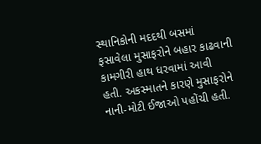સ્થાનિકોની મદદથી બસમાં ફસાવેલા મુસાફરોને બહાર કાઢવાની કામગીરી હાથ ધરવામાં આવી હતી. અકસ્માતને કારણે મુસાફરોને નાની-મોટી ઈજાઓ પહોંચી હતી.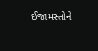ઈજામસ્તોને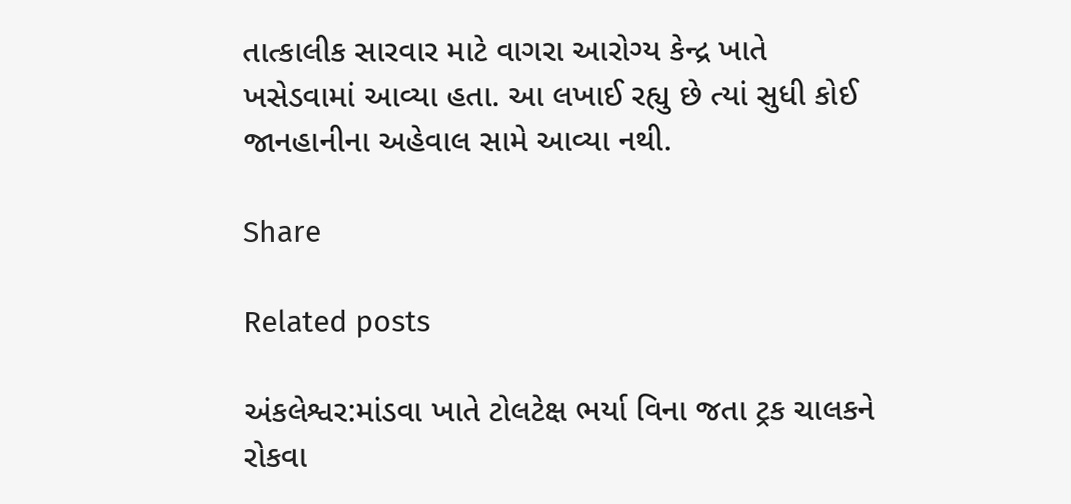તાત્કાલીક સારવાર માટે વાગરા આરોગ્ય કેન્દ્ર ખાતે ખસેડવામાં આવ્યા હતા. આ લખાઈ રહ્યુ છે ત્યાં સુધી કોઈ જાનહાનીના અહેવાલ સામે આવ્યા નથી.

Share

Related posts

અંકલેશ્વર:માંડવા ખાતે ટોલટેક્ષ ભર્યા વિના જતા ટ્રક ચાલકને રોકવા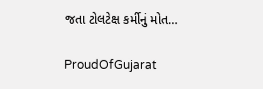જતા ટોલટેક્ષ કર્મીનું મોત…

ProudOfGujarat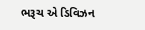ભરૂચ એ ડિવિઝન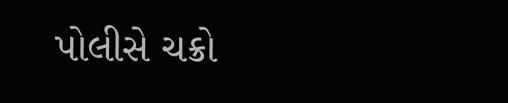પોલીસે ચક્રો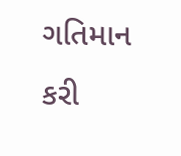ગતિમાન કરી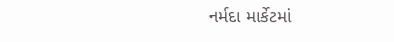નર્મદા માર્કેટમાં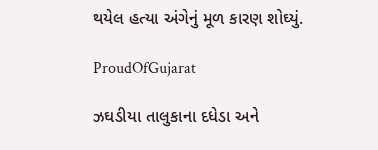થયેલ હત્યા અંગેનું મૂળ કારણ શોઘ્યું.

ProudOfGujarat

ઝઘડીયા તાલુકાના દધેડા અને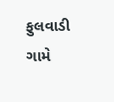ફુલવાડી ગામે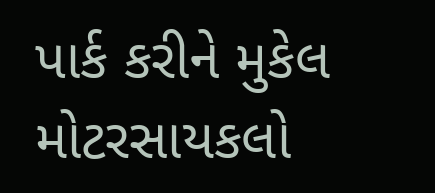પાર્ક કરીને મુકેલ મોટરસાયકલો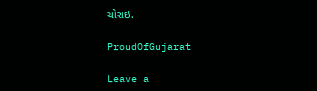ચોરાઇ.

ProudOfGujarat

Leave a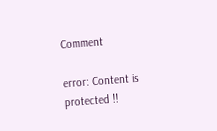Comment

error: Content is protected !!